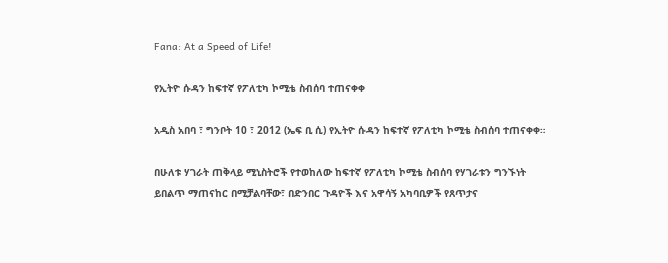Fana: At a Speed of Life!

የኢትዮ ሱዳን ከፍተኛ የፖለቲካ ኮሚቴ ስብሰባ ተጠናቀቀ

አዲስ አበባ ፣ ግንቦት 10 ፣ 2012 (ኤፍ ቢ ሲ) የኢትዮ ሱዳን ከፍተኛ የፖለቲካ ኮሚቴ ስብሰባ ተጠናቀቀ።

በሁለቱ ሃገራት ጠቅላይ ሚኒስትሮች የተወከለው ከፍተኛ የፖለቲካ ኮሚቴ ስብሰባ የሃገራቱን ግንኙነት ይበልጥ ማጠናከር በሚቻልባቸው፣ በድንበር ጉዳዮች እና አዋሳኝ አካባቢዎች የጸጥታና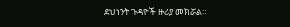ደህነንት ጉዳዮች ዙሪያ መክሯል።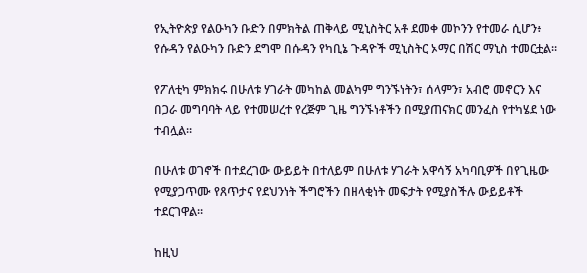የኢትዮጵያ የልዑካን ቡድን በምክትል ጠቅላይ ሚኒስትር አቶ ደመቀ መኮንን የተመራ ሲሆን፥ የሱዳን የልዑካን ቡድን ደግሞ በሱዳን የካቢኔ ጉዳዮች ሚኒስትር ኦማር በሽር ማኒስ ተመርቷል።

የፖለቲካ ምክክሩ በሁለቱ ሃገራት መካከል መልካም ግንኙነትን፣ ሰላምን፣ አብሮ መኖርን እና በጋራ መግባባት ላይ የተመሠረተ የረጅም ጊዜ ግንኙነቶችን በሚያጠናክር መንፈስ የተካሄደ ነው ተብሏል።

በሁለቱ ወገኖች በተደረገው ውይይት በተለይም በሁለቱ ሃገራት አዋሳኝ አካባቢዎች በየጊዜው የሚያጋጥሙ የጸጥታና የደህንነት ችግሮችን በዘላቂነት መፍታት የሚያስችሉ ውይይቶች ተደርገዋል።

ከዚህ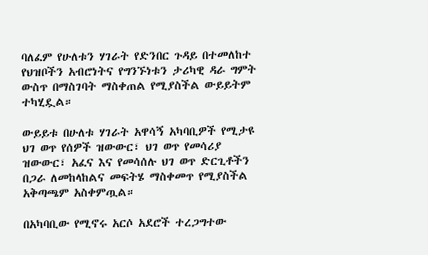ባለፈም የሁለቱን ሃገራት የድንበር ጉዳይ በተመለከተ የህዝቦችን አብሮነትና የግንኙነቱን ታሪካዊ ዳራ ግምት ውስጥ በማስገባት ማስቀጠል የሚያስችል ውይይትም ተካሂዷል።

ውይይቱ በሁለቱ ሃገራት አዋሳኝ አካባቢዎች የሚታዩ ህገ ወጥ የሰዎች ዝውውር፣ ህገ ወጥ የመሳሪያ ዝውውር፣ አፈና እና የመሳሰሉ ህገ ወጥ ድርጊቶችን በጋራ ለመከላከልና መፍትሄ ማስቀመጥ የሚያስችል አቅጣጫም አስቀምጧል።

በአካባቢው የሚኖሩ አርሶ አደሮች ተረጋግተው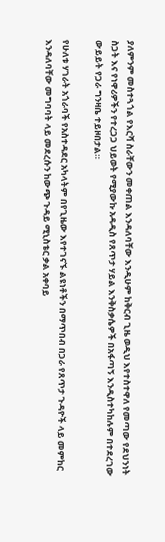ያለምንም መስተጓጎል የእርሻ ስራቸውን መቀጠል እንዳለባቸው እንዲሁም ከቅርብ ጊዜ ወዲህ እየተስተዋለ የመጣው የደህንነት ስጋት እና የነዋሪዎችን የተረጋጋ ህይወት የሚያውኩ አዳዲስ የጸጥታ ሃይል እንቅስቃሴዎች በአፋጣኝ እንዲስተካከሉም በተደረገው ውይይት የጋራ ግንዛቤ ተይዞበታል።

የሁለቱ ሃገራት አጎራባች የአስተዳደር አካላትም በየጊዜው እየተገናኙ ልዩነቶችን በማጥበብ በጋራ የጸጥታ ጉዳዮች ላይ መምከር እንዳለባቸው መግባባት ላይ መደረሱን ከውጭ ጉዳይ ሚኒስቴር ቃል አቀባይ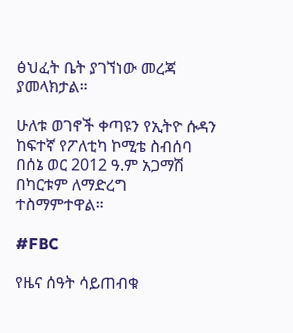ፅህፈት ቤት ያገኘነው መረጃ ያመላክታል።

ሁለቱ ወገኖች ቀጣዩን የኢትዮ ሱዳን ከፍተኛ የፖለቲካ ኮሚቴ ስብሰባ በሰኔ ወር 2012 ዓ.ም አጋማሽ በካርቱም ለማድረግ ተስማምተዋል።

#FBC

የዜና ሰዓት ሳይጠብቁ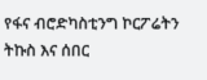የፋና ብሮድካስቲንግ ኮርፖሬትን ትኩስ እና ሰበር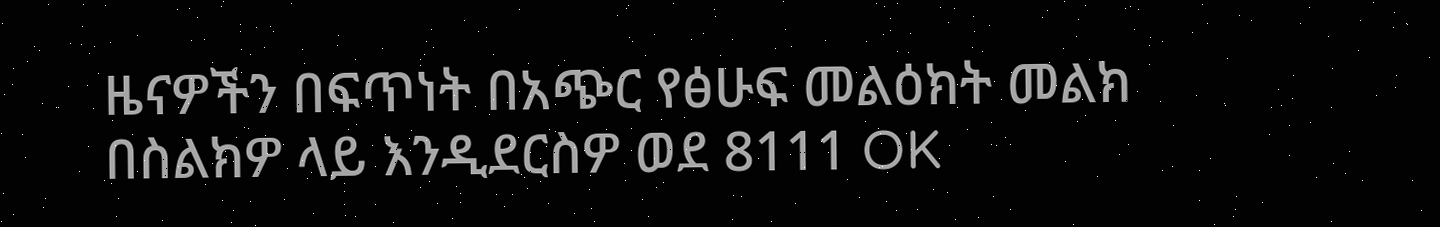ዜናዎችን በፍጥነት በአጭር የፅሁፍ መልዕክት መልክ በስልክዎ ላይ እንዲደርስዎ ወደ 8111 OK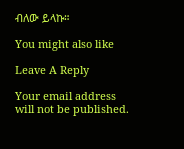ብለው ይላኩ።

You might also like

Leave A Reply

Your email address will not be published.